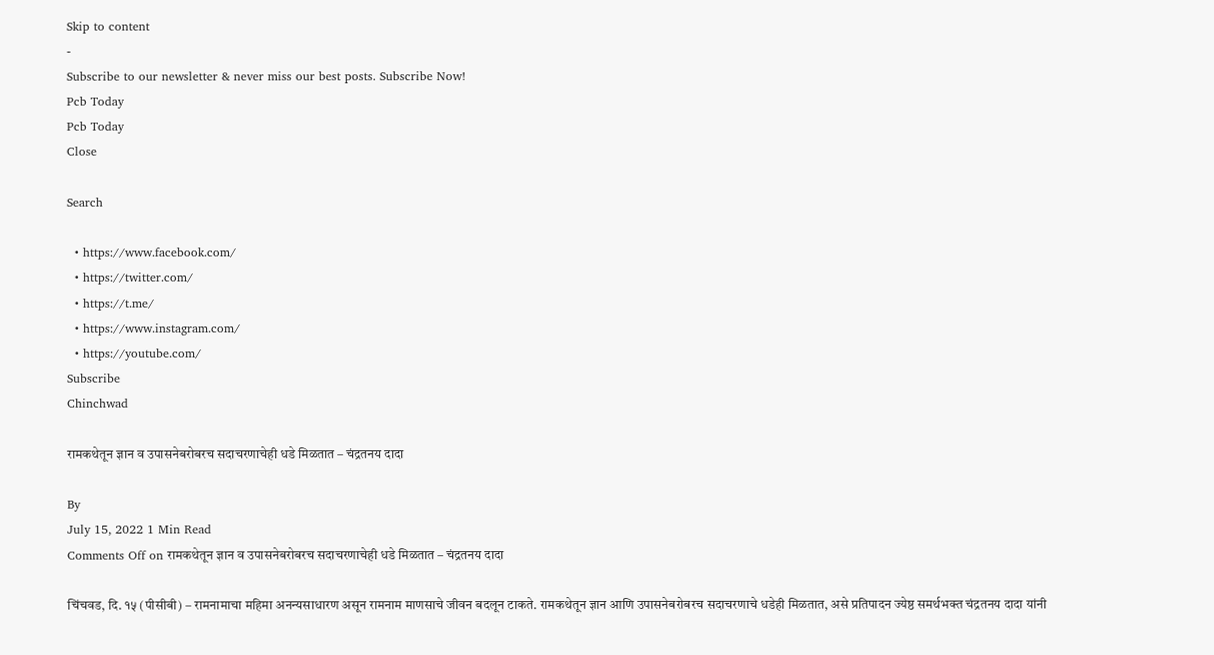Skip to content
-
Subscribe to our newsletter & never miss our best posts. Subscribe Now!
Pcb Today
Pcb Today
Close

Search

  • https://www.facebook.com/
  • https://twitter.com/
  • https://t.me/
  • https://www.instagram.com/
  • https://youtube.com/
Subscribe
Chinchwad

रामकथेतून ज्ञान व उपासनेबरोबरच सदाचरणाचेही धडे मिळतात – चंद्रतनय दादा

By
July 15, 2022 1 Min Read
Comments Off on रामकथेतून ज्ञान व उपासनेबरोबरच सदाचरणाचेही धडे मिळतात – चंद्रतनय दादा

चिंचवड, दि. १५ (पीसीबी) – रामनामाचा महिमा अनन्यसाधारण असून रामनाम माणसाचे जीवन बदलून टाकते. रामकथेतून ज्ञान आणि उपासनेबरोबरच सदाचरणाचे धडेही मिळतात, असे प्रतिपादन ज्येष्ठ समर्थभक्त चंद्रतनय दादा यांनी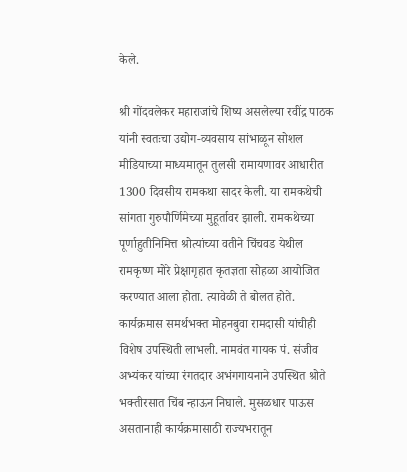केले.

श्री गोंदवलेकर महाराजांचे शिष्य असलेल्या रवींद्र पाठक यांनी स्वतःचा उद्योग-व्यवसाय सांभाळून सोशल मीडियाच्या माध्यमातून तुलसी रामायणावर आधारीत 1300 दिवसीय रामकथा सादर केली. या रामकथेची सांगता गुरुपौर्णिमेच्या मुहूर्तावर झाली. रामकथेच्या पूर्णाहुतीनिमित्त श्रोत्यांच्या वतीने चिंचवड येथील रामकृष्ण मोरे प्रेक्षागृहात कृतज्ञता सोहळा आयोजित करण्यात आला होता. त्यावेळी ते बोलत होते. कार्यक्रमास समर्थभक्त मोहनबुवा रामदासी यांचीही विशेष उपस्थिती लाभली. नामवंत गायक पं. संजीव अभ्यंकर यांच्या रंगतदार अभंगगायनाने उपस्थित श्रोते भक्तीरसात चिंब न्हाऊन निघाले. मुसळधार पाऊस असतानाही कार्यक्रमासाठी राज्यभरातून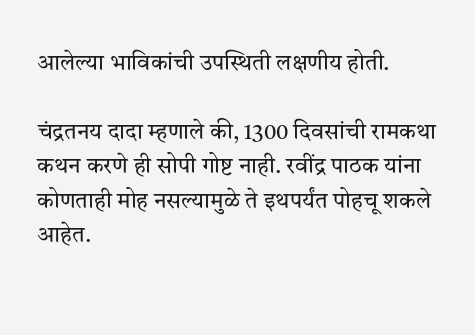आलेल्या भाविकांची उपस्थिती लक्षणीय होती.

चंद्रतनय दादा म्हणाले की, 1300 दिवसांची रामकथा कथन करणे ही सोपी गोष्ट नाही. रवींद्र पाठक यांना कोणताही मोह नसल्यामुळे ते इथपर्यंत पोहचू शकले आहेत.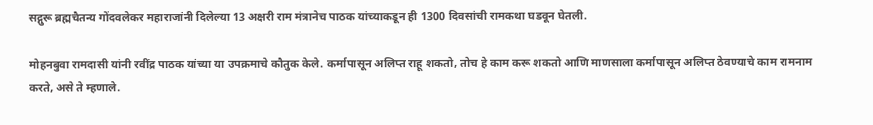सद्गुरू ब्रह्मचैतन्य गोंदवलेकर महाराजांनी दिलेल्या 13 अक्षरी राम मंत्रानेच पाठक यांच्याकडून ही 1300 दिवसांची रामकथा घडवून घेतली.

मोहनबुवा रामदासी यांनी रवींद्र पाठक यांच्या या उपक्रमाचे कौतुक केले. कर्मापासून अलिप्त राहू शकतो, तोच हे काम करू शकतो आणि माणसाला कर्मापासून अलिप्त ठेवण्याचे काम रामनाम करते, असे ते म्हणाले.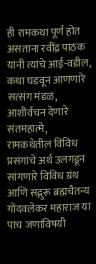ही रामकथा पूर्ण होत असताना रवींद्र पाठक यांनी त्यांचे आई-वडील, कथा घडवून आणणारे सत्संग मंडळ, आशीर्वचन देणारे संतमहात्मे, रामकथेतील विविध प्रसंगांचे अर्थ उलगडून सांगणारे विविध ग्रंथ आणि सद्गुरू ब्रह्मचैतन्य गोंदवलेकर महाराज या पाच जणांविषयी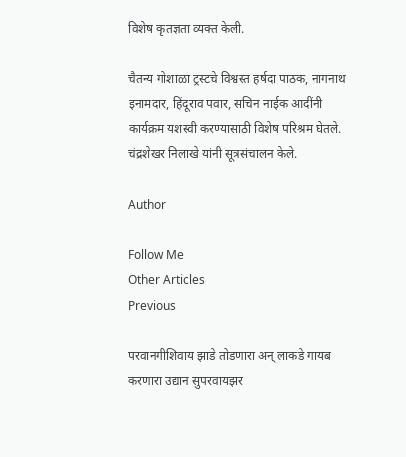विशेष कृतज्ञता व्यक्त केली.

चैतन्य गोशाळा ट्रस्टचे विश्वस्त हर्षदा पाठक, नागनाथ इनामदार, हिंदूराव पवार, सचिन नाईक आदींनी कार्यक्रम यशस्वी करण्यासाठी विशेष परिश्रम घेतले. चंद्रशेखर निलाखे यांनी सूत्रसंचालन केले.

Author

Follow Me
Other Articles
Previous

परवानगीशिवाय झाडे तोडणारा अन् लाकडे गायब करणारा उद्यान सुपरवायझर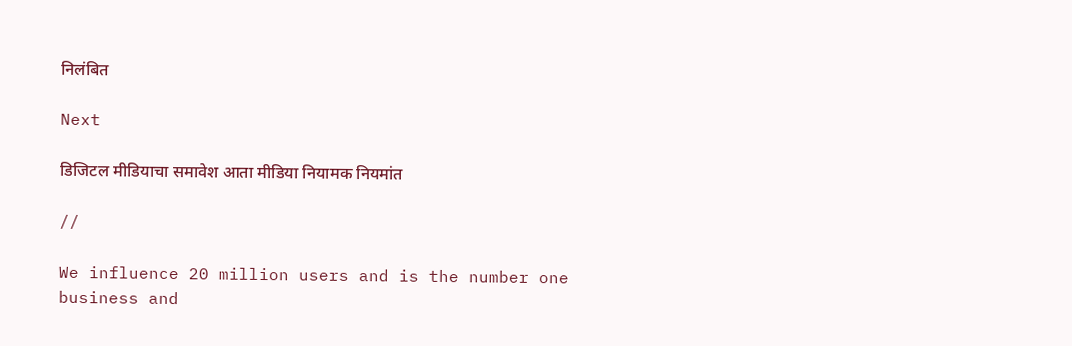निलंबित

Next

डिजिटल मीडियाचा समावेश आता मीडिया नियामक नियमांत

//

We influence 20 million users and is the number one business and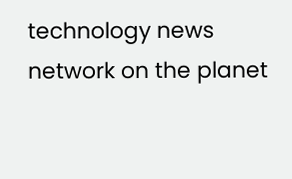technology news network on the planet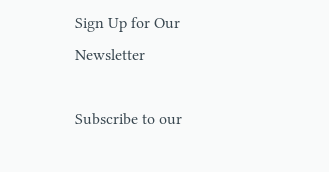Sign Up for Our Newsletter

Subscribe to our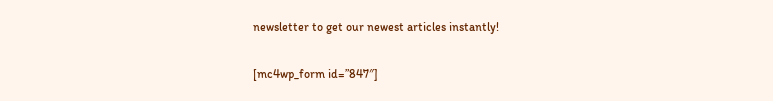newsletter to get our newest articles instantly!

[mc4wp_form id=”847″]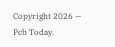Copyright 2026 — Pcb Today.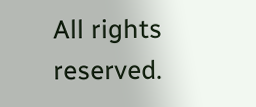All rights reserved.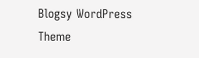Blogsy WordPress Theme